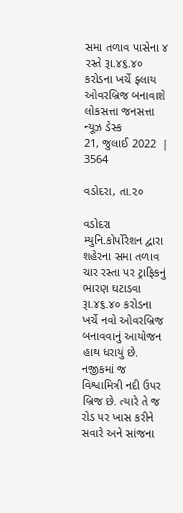સમા તળાવ પાસેના ૪ રસ્તે રૂા.૪૬.૪૦ કરોડના ખર્ચે ફ્લાય ઓવરબ્રિજ બનાવાશે
લોકસત્તા જનસત્તા ન્યૂઝ ડેસ્ક
21, જુલાઈ 2022  |   3564

વડોદરા, તા.૨૦

વડોદરા મ્યુનિ.કોર્પોરેશન દ્વારા શહેરના સમા તળાવ ચાર રસ્તા પર ટ્રાફિકનું ભારણ ઘટાડવા રૂા.૪૬.૪૦ કરોડના ખર્ચે નવો ઓવરબ્રિજ બનાવવાનું આયોજન હાથ ધરાયું છે. નજીકમાં જ વિશ્વામિત્રી નદી ઉપર બ્રિજ છે. ત્યારે તે જ રોડ પર ખાસ કરીને સવારે અને સાંજના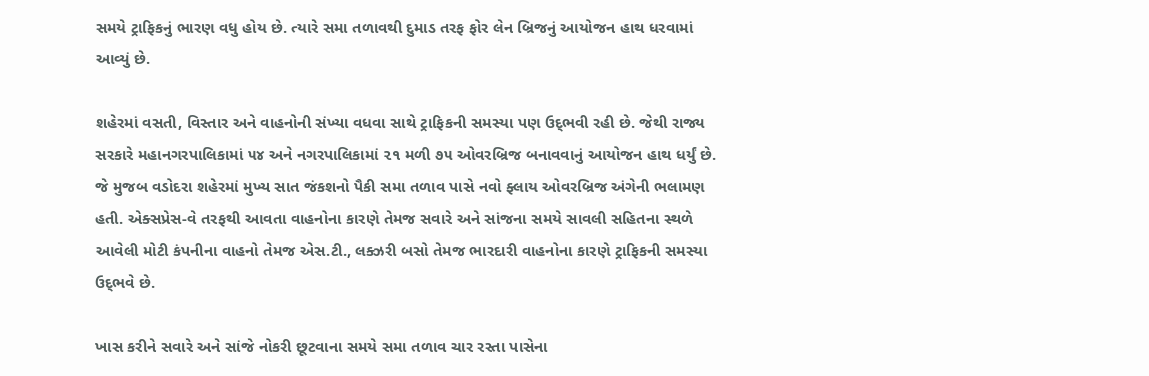સમયે ટ્રાફિકનું ભારણ વધુ હોય છે. ત્યારે સમા તળાવથી દુમાડ તરફ ફોર લેન બ્રિજનું આયોજન હાથ ધરવામાં આવ્યું છે.

શહેરમાં વસતી, વિસ્તાર અને વાહનોની સંખ્યા વધવા સાથે ટ્રાફિકની સમસ્યા પણ ઉદ્‌ભવી રહી છે. જેથી રાજ્ય સરકારે મહાનગરપાલિકામાં ૫૪ અને નગરપાલિકામાં ૨૧ મળી ૭૫ ઓવરબ્રિજ બનાવવાનું આયોજન હાથ ધર્યું છે. જે મુજબ વડોદરા શહેરમાં મુખ્ય સાત જંકશનો પૈકી સમા તળાવ પાસે નવો ફ્લાય ઓવરબ્રિજ અંગેની ભલામણ હતી. એક્સપ્રેસ-વે તરફથી આવતા વાહનોના કારણે તેમજ સવારે અને સાંજના સમયે સાવલી સહિતના સ્થળે આવેલી મોટી કંપનીના વાહનો તેમજ એસ.ટી., લક્ઝરી બસો તેમજ ભારદારી વાહનોના કારણે ટ્રાફિકની સમસ્યા ઉદ્‌ભવે છે.

ખાસ કરીને સવારે અને સાંજે નોકરી છૂટવાના સમયે સમા તળાવ ચાર રસ્તા પાસેના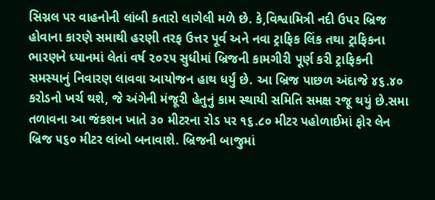સિગ્નલ પર વાહનોની લાંબી કતારો લાગેલી મળે છે. કે,વિશ્વામિત્રી નદી ઉપર બ્રિજ હોવાના કારણે સમાથી હરણી તરફ ઉત્તર પૂર્વ અને નવા ટ્રાફિક લિંક તથા ટ્રાફિકના ભારણને ધ્યાનમાં લેતાં વર્ષ ૨૦૨૫ સુધીમાં બ્રિજની કામગીરી પૂર્ણ કરી ટ્રાફિકની સમસ્યાનું નિવારણ લાવવા આયોજન હાથ ધર્યું છે. આ બ્રિજ પાછળ અંદાજે ૪૬.૪૦ કરોડનો ખર્ચ થશે, જે અંગેની મંજૂરી હેતુનું કામ સ્થાયી સમિતિ સમક્ષ રજૂ થયું છે.સમા તળાવના આ જંકશન ખાતે ૩૦ મીટરના રોડ પર ૧૬.૮૦ મીટર પહોળાઈમાં ફોર લેન બ્રિજ ૫૬૦ મીટર લાંબો બનાવાશે. બ્રિજની બાજુમાં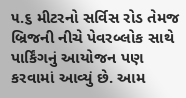૫.૬ મીટરનો સર્વિસ રોડ તેમજ બ્રિજની નીચે પેવરબ્લોક સાથે પાર્કિંગનું આયોજન પણ કરવામાં આવ્યું છે. આમ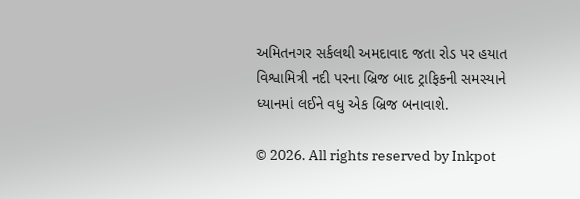અમિતનગર સર્કલથી અમદાવાદ જતા રોડ પર હયાત વિશ્વામિત્રી નદી પરના બ્રિજ બાદ ટ્રાફિકની સમસ્યાને ધ્યાનમાં લઈને વધુ એક બ્રિજ બનાવાશે.

© 2026. All rights reserved by Inkpot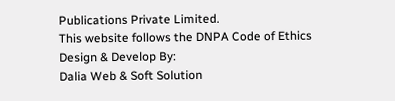Publications Private Limited.
This website follows the DNPA Code of Ethics
Design & Develop By:
Dalia Web & Soft Solution